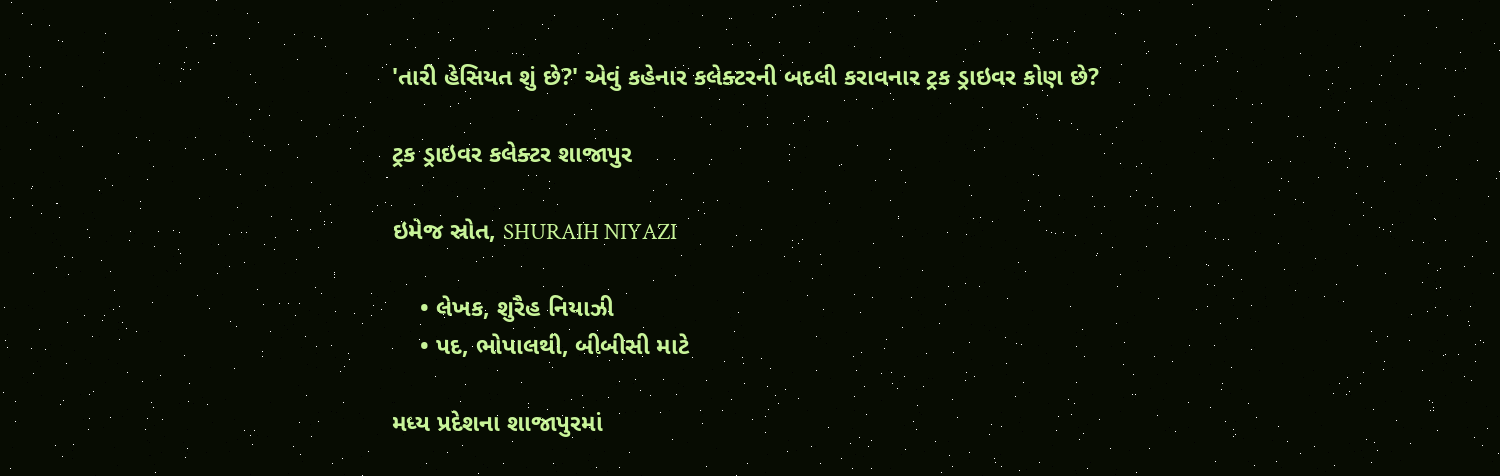'તારી હેસિયત શું છે?' એવું કહેનાર કલેક્ટરની બદલી કરાવનાર ટ્રક ડ્રાઇવર કોણ છે?

ટ્રક ડ્રાઇવર કલેક્ટર શાજાપુર

ઇમેજ સ્રોત, SHURAIH NIYAZI

    • લેખક, શુરૈહ નિયાઝી
    • પદ, ભોપાલથી, બીબીસી માટે

મધ્ય પ્રદેશના શાજાપુરમાં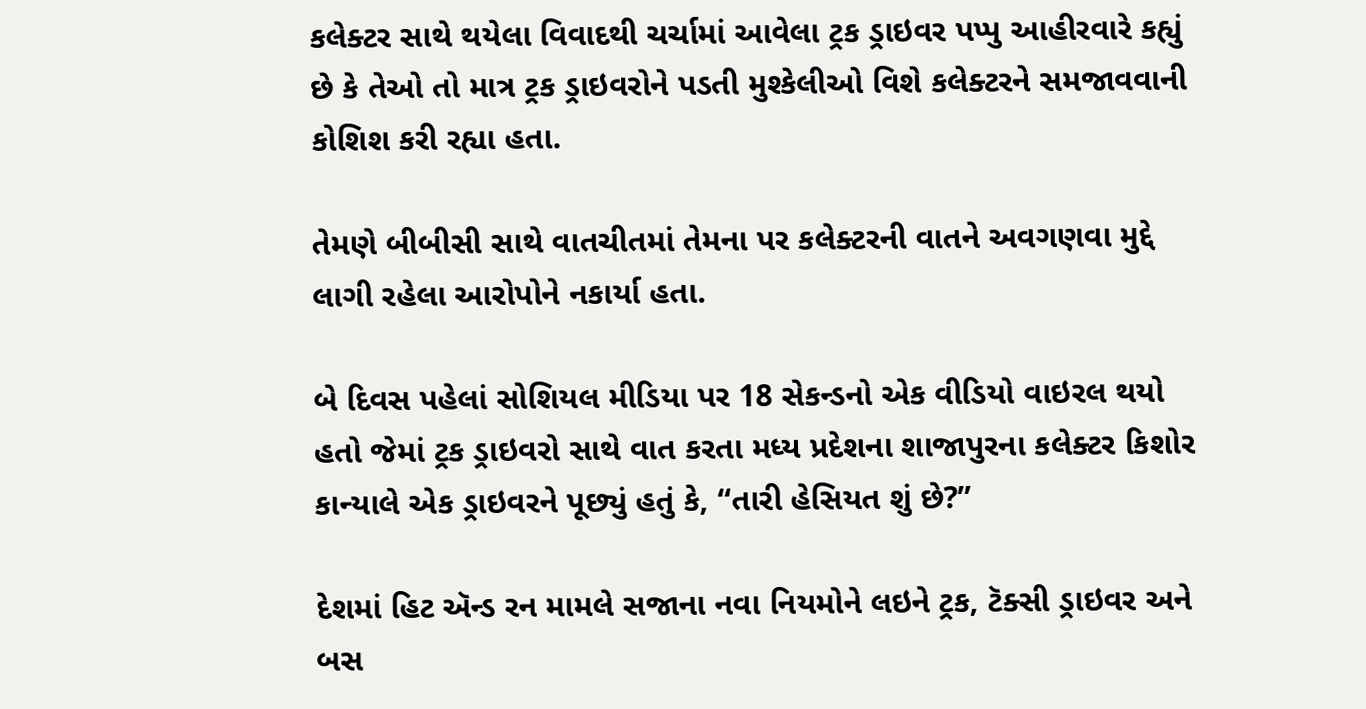કલેક્ટર સાથે થયેલા વિવાદથી ચર્ચામાં આવેલા ટ્રક ડ્રાઇવર પપ્પુ આહીરવારે કહ્યું છે કે તેઓ તો માત્ર ટ્રક ડ્રાઇવરોને પડતી મુશ્કેલીઓ વિશે કલેક્ટરને સમજાવવાની કોશિશ કરી રહ્યા હતા.

તેમણે બીબીસી સાથે વાતચીતમાં તેમના પર કલેક્ટરની વાતને અવગણવા મુદ્દે લાગી રહેલા આરોપોને નકાર્યા હતા.

બે દિવસ પહેલાં સોશિયલ મીડિયા પર 18 સેકન્ડનો એક વીડિયો વાઇરલ થયો હતો જેમાં ટ્રક ડ્રાઇવરો સાથે વાત કરતા મધ્ય પ્રદેશના શાજાપુરના કલેક્ટર કિશોર કાન્યાલે એક ડ્રાઇવરને પૂછ્યું હતું કે, “તારી હેસિયત શું છે?”

દેશમાં હિટ ઍન્ડ રન મામલે સજાના નવા નિયમોને લઇને ટ્રક, ટૅક્સી ડ્રાઇવર અને બસ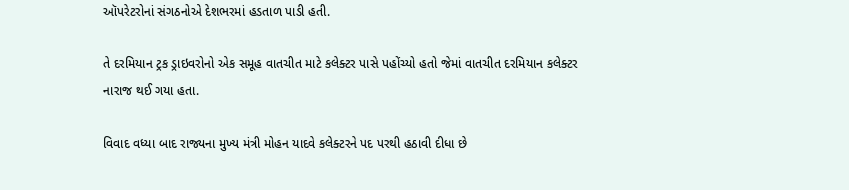ઑપરેટરોનાં સંગઠનોએ દેશભરમાં હડતાળ પાડી હતી.

તે દરમિયાન ટ્રક ડ્રાઇવરોનો એક સમૂહ વાતચીત માટે કલેક્ટર પાસે પહોંચ્યો હતો જેમાં વાતચીત દરમિયાન કલેક્ટર નારાજ થઈ ગયા હતા.

વિવાદ વધ્યા બાદ રાજ્યના મુખ્ય મંત્રી મોહન યાદવે કલેક્ટરને પદ પરથી હઠાવી દીધા છે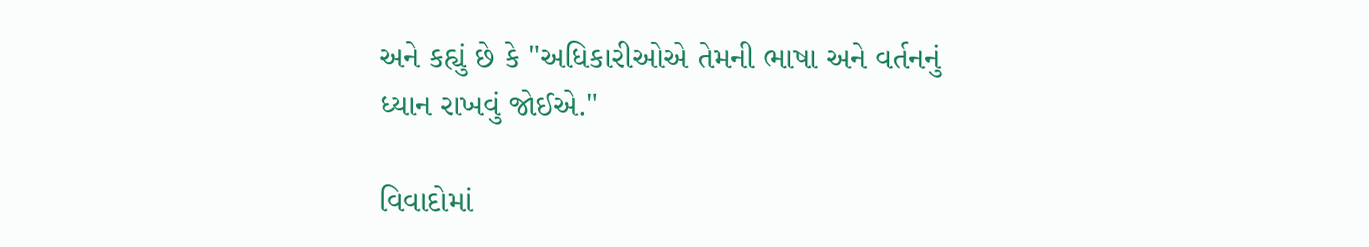અને કહ્યું છે કે "અધિકારીઓએ તેમની ભાષા અને વર્તનનું ધ્યાન રાખવું જોઈએ."

વિવાદોમાં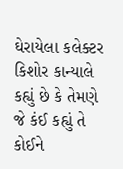ઘેરાયેલા કલેક્ટર કિશોર કાન્યાલે કહ્યું છે કે તેમણે જે કંઈ કહ્યું તે કોઈને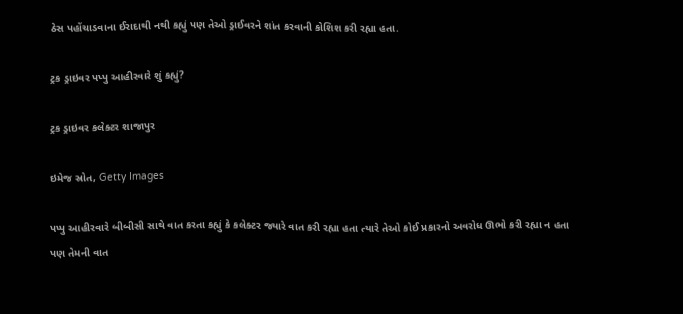ઠેસ પહોંચાડવાના ઈરાદાથી નથી કહ્યું પણ તેઓ ડ્રાઈવરને શાંત કરવાની કોશિશ કરી રહ્યા હતા.

ટ્રક ડ્રાઇવર પપ્પુ આહીરવારે શું કહ્યું?

ટ્રક ડ્રાઇવર કલેક્ટર શાજાપુર

ઇમેજ સ્રોત, Getty Images

પપ્પુ આહીરવારે બીબીસી સાથે વાત કરતા કહ્યું કે કલેક્ટર જ્યારે વાત કરી રહ્યા હતા ત્યારે તેઓ કોઈ પ્રકારનો અવરોધ ઊભો કરી રહ્યા ન હતા પણ તેમની વાત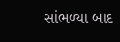સાંભળ્યા બાદ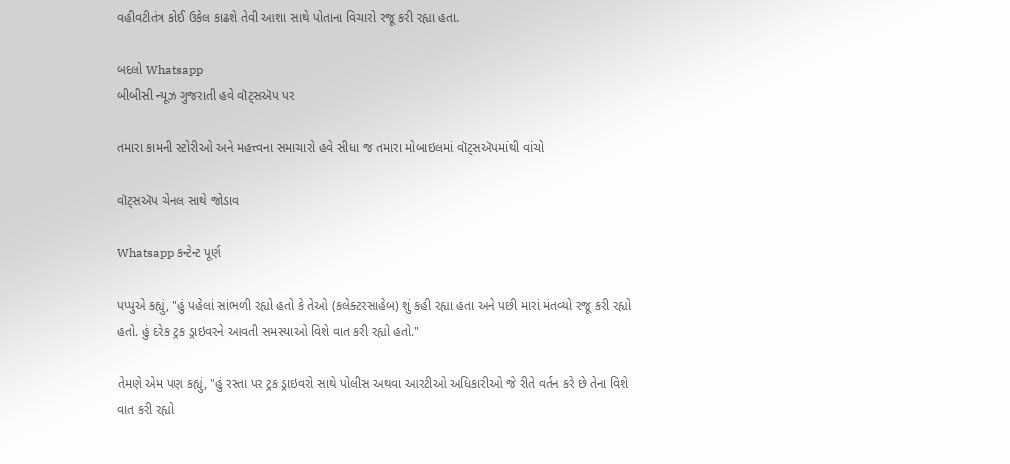વહીવટીતંત્ર કોઈ ઉકેલ કાઢશે તેવી આશા સાથે પોતાના વિચારો રજૂ કરી રહ્યા હતા.

બદલો Whatsapp
બીબીસી ન્યૂઝ ગુજરાતી હવે વૉટ્સઍપ પર

તમારા કામની સ્ટોરીઓ અને મહત્ત્વના સમાચારો હવે સીધા જ તમારા મોબાઇલમાં વૉટ્સઍપમાંથી વાંચો

વૉટ્સઍપ ચેનલ સાથે જોડાવ

Whatsapp કન્ટેન્ટ પૂર્ણ

પપ્પુએ કહ્યું, "હું પહેલાં સાંભળી રહ્યો હતો કે તેઓ (કલેક્ટરસાહેબ) શું કહી રહ્યા હતા અને પછી મારાં મંતવ્યો રજૂ કરી રહ્યો હતો. હું દરેક ટ્રક ડ્રાઇવરને આવતી સમસ્યાઓ વિશે વાત કરી રહ્યો હતો."

તેમણે એમ પણ કહ્યું, "હું રસ્તા પર ટ્રક ડ્રાઇવરો સાથે પોલીસ અથવા આરટીઓ અધિકારીઓ જે રીતે વર્તન કરે છે તેના વિશે વાત કરી રહ્યો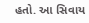હતો. આ સિવાય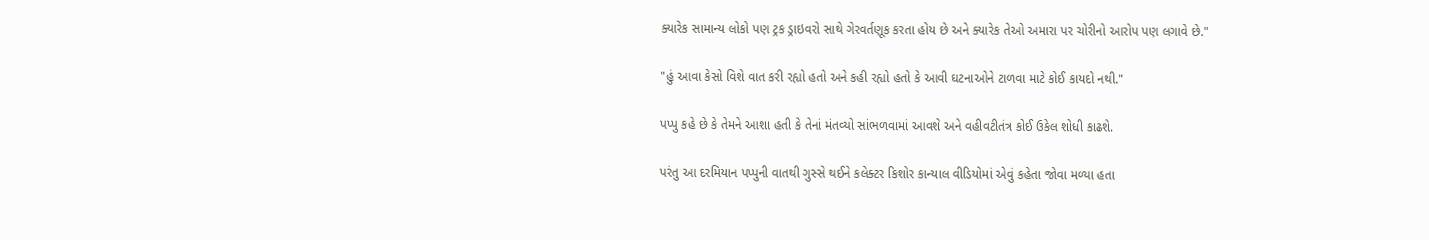ક્યારેક સામાન્ય લોકો પણ ટ્રક ડ્રાઇવરો સાથે ગેરવર્તણૂક કરતા હોય છે અને ક્યારેક તેઓ અમારા પર ચોરીનો આરોપ પણ લગાવે છે."

"હું આવા કેસો વિશે વાત કરી રહ્યો હતો અને કહી રહ્યો હતો કે આવી ઘટનાઓને ટાળવા માટે કોઈ કાયદો નથી."

પપ્પુ કહે છે કે તેમને આશા હતી કે તેનાં મંતવ્યો સાંભળવામાં આવશે અને વહીવટીતંત્ર કોઈ ઉકેલ શોધી કાઢશે.

પરંતુ આ દરમિયાન પપ્પુની વાતથી ગુસ્સે થઈને કલેક્ટર કિશોર કાન્યાલ વીડિયોમાં એવું કહેતા જોવા મળ્યા હતા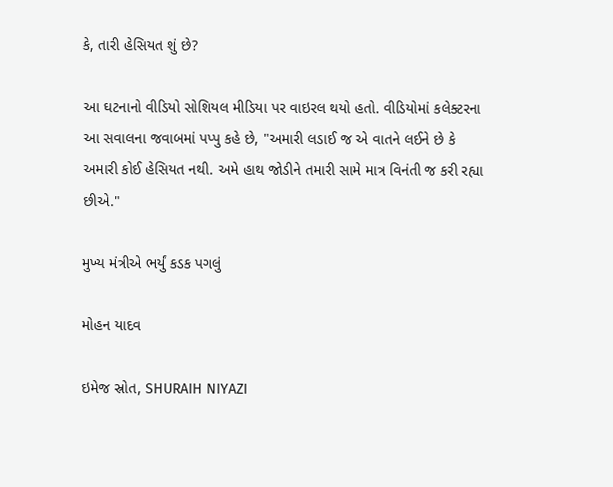કે, તારી હેસિયત શું છે?

આ ઘટનાનો વીડિયો સોશિયલ મીડિયા પર વાઇરલ થયો હતો. વીડિયોમાં કલેક્ટરના આ સવાલના જવાબમાં પપ્પુ કહે છે, "અમારી લડાઈ જ એ વાતને લઈને છે કે અમારી કોઈ હેસિયત નથી. અમે હાથ જોડીને તમારી સામે માત્ર વિનંતી જ કરી રહ્યા છીએ."

મુખ્ય મંત્રીએ ભર્યું કડક પગલું

મોહન યાદવ

ઇમેજ સ્રોત, SHURAIH NIYAZI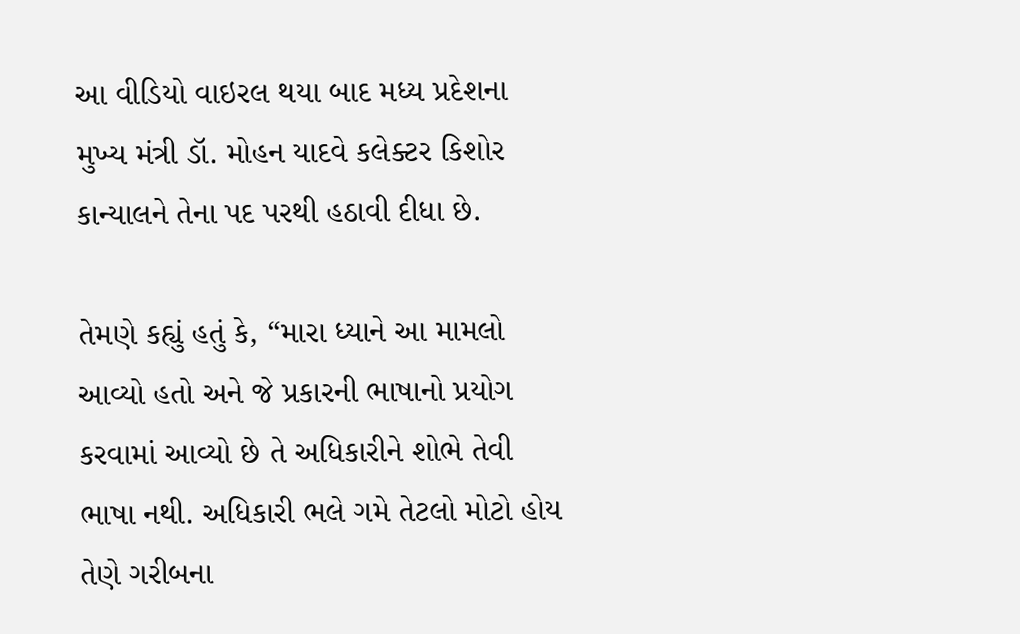આ વીડિયો વાઇરલ થયા બાદ મધ્ય પ્રદેશના મુખ્ય મંત્રી ડૉ. મોહન યાદવે કલેક્ટર કિશોર કાન્યાલને તેના પદ પરથી હઠાવી દીધા છે.

તેમણે કહ્યું હતું કે, “મારા ધ્યાને આ મામલો આવ્યો હતો અને જે પ્રકારની ભાષાનો પ્રયોગ કરવામાં આવ્યો છે તે અધિકારીને શોભે તેવી ભાષા નથી. અધિકારી ભલે ગમે તેટલો મોટો હોય તેણે ગરીબના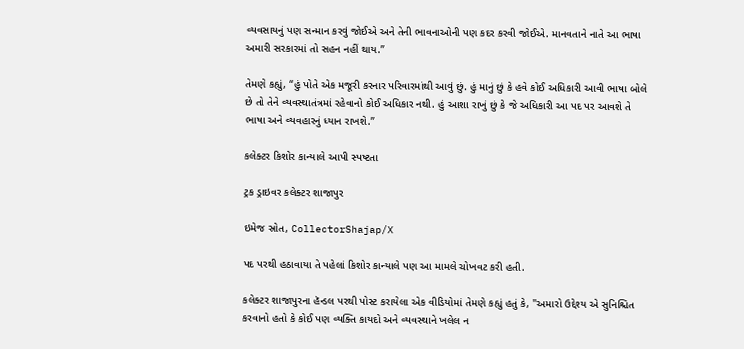વ્યવસાયનું પણ સન્માન કરવું જોઈએ અને તેની ભાવનાઓની પણ કદર કરવી જોઈએ. માનવતાને નાતે આ ભાષા અમારી સરકારમાં તો સહન નહીં થાય.”

તેમણે કહ્યું, “હું પોતે એક મજૂરી કરનાર પરિવારમાંથી આવું છું. હું માનું છું કે હવે કોઈ અધિકારી આવી ભાષા બોલે છે તો તેને વ્યવસ્થાતંત્રમાં રહેવાનો કોઈ અધિકાર નથી. હું આશા રાખું છું કે જે અધિકારી આ પદ પર આવશે તે ભાષા અને વ્યવહારનું ધ્યાન રાખશે.”

કલેક્ટર કિશોર કાન્યાલે આપી સ્પષ્ટતા

ટ્રક ડ્રાઇવર કલેક્ટર શાજાપુર

ઇમેજ સ્રોત, CollectorShajap/X

પદ પરથી હઠાવાયા તે પહેલાં કિશોર કાન્યાલે પણ આ મામલે ચોખવટ કરી હતી.

કલેક્ટર શાજાપુરના હૅન્ડલ પરથી પોસ્ટ કરાયેલા એક વીડિયોમાં તેમણે કહ્યું હતું કે, "અમારો ઉદ્દેશ્ય એ સુનિશ્ચિત કરવાનો હતો કે કોઈ પણ વ્યક્તિ કાયદો અને વ્યવસ્થાને ખલેલ ન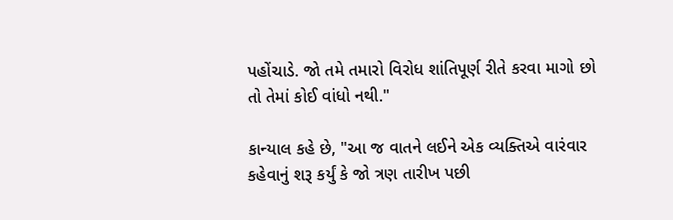પહોંચાડે. જો તમે તમારો વિરોધ શાંતિપૂર્ણ રીતે કરવા માગો છો તો તેમાં કોઈ વાંધો નથી."

કાન્યાલ કહે છે, "આ જ વાતને લઈને એક વ્યક્તિએ વારંવાર કહેવાનું શરૂ કર્યું કે જો ત્રણ તારીખ પછી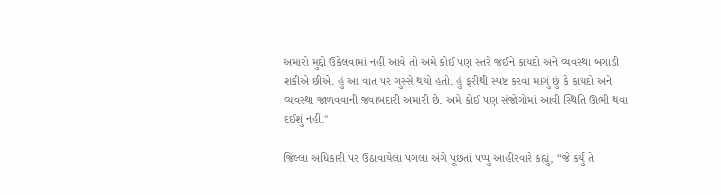અમારો મુદ્દો ઉકેલવામાં નહીં આવે તો અમે કોઈ પણ સ્તરે જઈને કાયદો અને વ્યવસ્થા બગાડી શકીએ છીએ. હું આ વાત પર ગુસ્સે થયો હતો. હું ફરીથી સ્પષ્ટ કરવા માગું છું કે કાયદો અને વ્યવસ્થા જાળવવાની જવાબદારી અમારી છે. અમે કોઈ પણ સંજોગોમાં આવી સ્થિતિ ઊભી થવા દઈશું નહીં."

જિલ્લા અધિકારી પર ઉઠાવાયેલા પગલા અંગે પૂછતાં પપ્પુ આહીરવારે કહ્યું, “જે કર્યું તે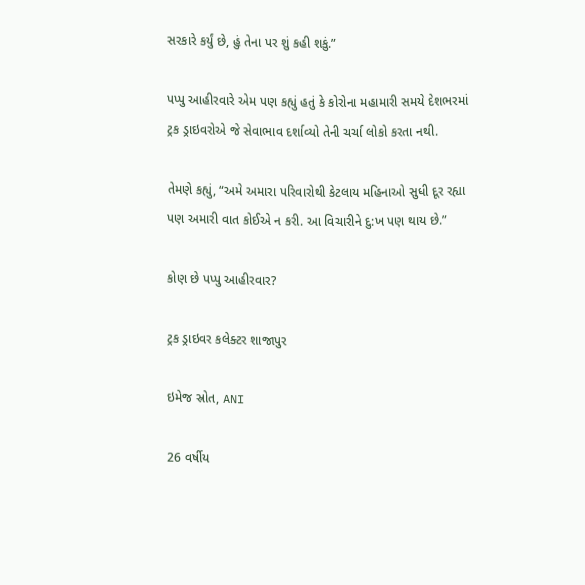સરકારે કર્યું છે, હું તેના પર શું કહી શકું.”

પપ્પુ આહીરવારે એમ પણ કહ્યું હતું કે કોરોના મહામારી સમયે દેશભરમાં ટ્રક ડ્રાઇવરોએ જે સેવાભાવ દર્શાવ્યો તેની ચર્ચા લોકો કરતા નથી.

તેમણે કહ્યું, “અમે અમારા પરિવારોથી કેટલાય મહિનાઓ સુધી દૂર રહ્યા પણ અમારી વાત કોઈએ ન કરી. આ વિચારીને દુ:ખ પણ થાય છે.”

કોણ છે પપ્પુ આહીરવાર?

ટ્રક ડ્રાઇવર કલેક્ટર શાજાપુર

ઇમેજ સ્રોત, ANI

26 વર્ષીય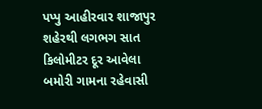પપ્પુ આહીરવાર શાજાપુર શહેરથી લગભગ સાત કિલોમીટર દૂર આવેલા બમોરી ગામના રહેવાસી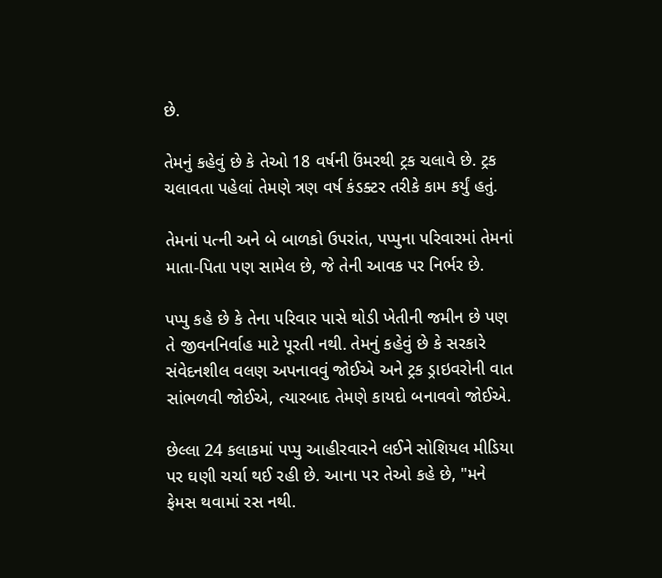છે.

તેમનું કહેવું છે કે તેઓ 18 વર્ષની ઉંમરથી ટ્રક ચલાવે છે. ટ્રક ચલાવતા પહેલાં તેમણે ત્રણ વર્ષ કંડક્ટર તરીકે કામ કર્યું હતું.

તેમનાં પત્ની અને બે બાળકો ઉપરાંત, પપ્પુના પરિવારમાં તેમનાં માતા-પિતા પણ સામેલ છે, જે તેની આવક પર નિર્ભર છે.

પપ્પુ કહે છે કે તેના પરિવાર પાસે થોડી ખેતીની જમીન છે પણ તે જીવનનિર્વાહ માટે પૂરતી નથી. તેમનું કહેવું છે કે સરકારે સંવેદનશીલ વલણ અપનાવવું જોઈએ અને ટ્રક ડ્રાઇવરોની વાત સાંભળવી જોઈએ, ત્યારબાદ તેમણે કાયદો બનાવવો જોઈએ.

છેલ્લા 24 કલાકમાં પપ્પુ આહીરવારને લઈને સોશિયલ મીડિયા પર ઘણી ચર્ચા થઈ રહી છે. આના પર તેઓ કહે છે, "મને ફેમસ થવામાં રસ નથી.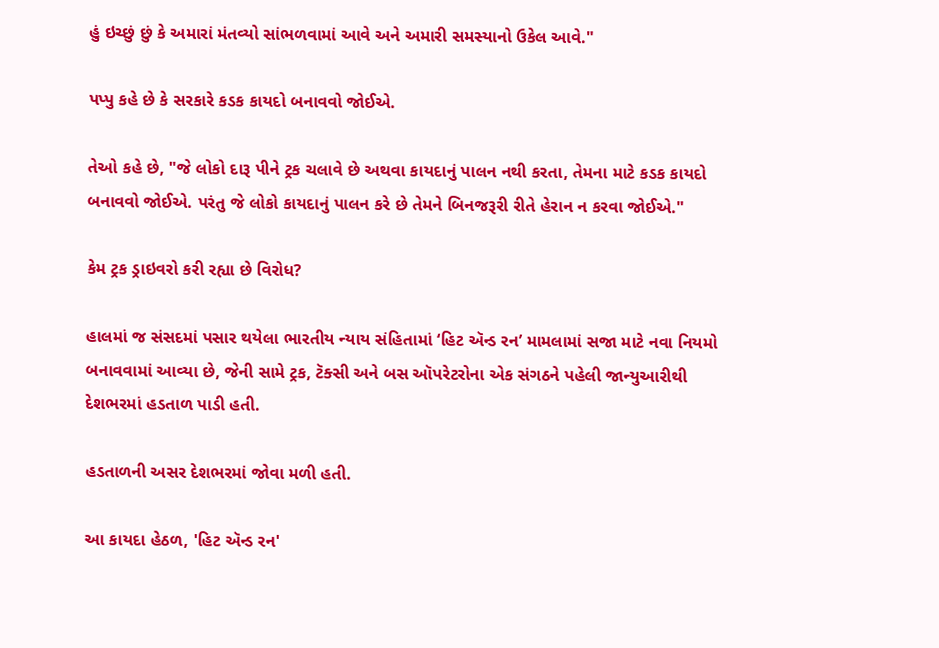હું ઇચ્છું છું કે અમારાં મંતવ્યો સાંભળવામાં આવે અને અમારી સમસ્યાનો ઉકેલ આવે."

પપ્પુ કહે છે કે સરકારે કડક કાયદો બનાવવો જોઈએ.

તેઓ કહે છે, "જે લોકો દારૂ પીને ટ્રક ચલાવે છે અથવા કાયદાનું પાલન નથી કરતા, તેમના માટે કડક કાયદો બનાવવો જોઈએ. પરંતુ જે લોકો કાયદાનું પાલન કરે છે તેમને બિનજરૂરી રીતે હેરાન ન કરવા જોઈએ."

કેમ ટ્રક ડ્રાઇવરો કરી રહ્યા છે વિરોધ?

હાલમાં જ સંસદમાં પસાર થયેલા ભારતીય ન્યાય સંહિતામાં ‘હિટ ઍન્ડ રન’ મામલામાં સજા માટે નવા નિયમો બનાવવામાં આવ્યા છે, જેની સામે ટ્રક, ટૅક્સી અને બસ ઑપરેટરોના એક સંગઠને પહેલી જાન્યુઆરીથી દેશભરમાં હડતાળ પાડી હતી.

હડતાળની અસર દેશભરમાં જોવા મળી હતી.

આ કાયદા હેઠળ, 'હિટ ઍન્ડ રન'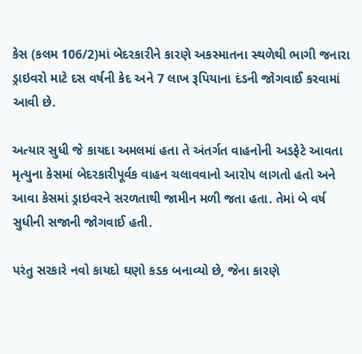કેસ (કલમ 106/2)માં બેદરકારીને કારણે અકસ્માતના સ્થળેથી ભાગી જનારા ડ્રાઇવરો માટે દસ વર્ષની કેદ અને 7 લાખ રૂપિયાના દંડની જોગવાઈ કરવામાં આવી છે.

અત્યાર સુધી જે કાયદા અમલમાં હતા તે અંતર્ગત વાહનોની અડફેટે આવતા મૃત્યુના કેસમાં બેદરકારીપૂર્વક વાહન ચલાવવાનો આરોપ લાગતો હતો અને આવા કેસમાં ડ્રાઇવરને સરળતાથી જામીન મળી જતા હતા. તેમાં બે વર્ષ સુધીની સજાની જોગવાઈ હતી.

પરંતુ સરકારે નવો કાયદો ઘણો કડક બનાવ્યો છે, જેના કારણે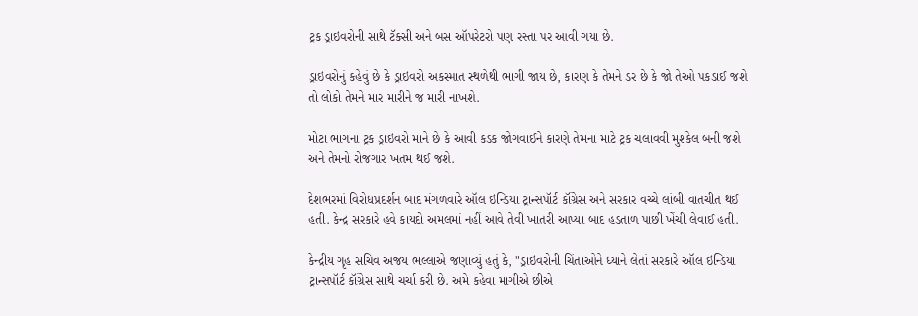ટ્રક ડ્રાઇવરોની સાથે ટૅક્સી અને બસ ઑપરેટરો પણ રસ્તા પર આવી ગયા છે.

ડ્રાઇવરોનું કહેવું છે કે ડ્રાઇવરો અકસ્માત સ્થળેથી ભાગી જાય છે, કારણ કે તેમને ડર છે કે જો તેઓ પકડાઈ જશે તો લોકો તેમને માર મારીને જ મારી નાખશે.

મોટા ભાગના ટ્રક ડ્રાઇવરો માને છે કે આવી કડક જોગવાઈને કારણે તેમના માટે ટ્રક ચલાવવી મુશ્કેલ બની જશે અને તેમનો રોજગાર ખતમ થઈ જશે.

દેશભરમાં વિરોધપ્રદર્શન બાદ મંગળવારે ઑલ ઇન્ડિયા ટ્રાન્સપૉર્ટ કૉંગ્રેસ અને સરકાર વચ્ચે લાંબી વાતચીત થઈ હતી. કેન્દ્ર સરકારે હવે કાયદો અમલમાં નહીં આવે તેવી ખાતરી આપ્યા બાદ હડતાળ પાછી ખેંચી લેવાઈ હતી.

કેન્દ્રીય ગૃહ સચિવ અજય ભલ્લાએ જણાવ્યું હતું કે, "ડ્રાઇવરોની ચિંતાઓને ધ્યાને લેતાં સરકારે ઑલ ઇન્ડિયા ટ્રાન્સપૉર્ટ કૉંગ્રેસ સાથે ચર્ચા કરી છે. અમે કહેવા માગીએ છીએ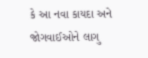કે આ નવા કાયદા અને જોગવાઈઓને લાગુ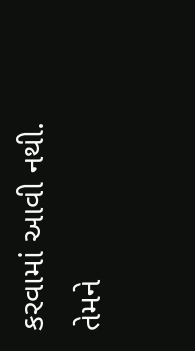કરવામાં આવી નથી. તેમને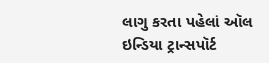લાગુ કરતા પહેલાં ઑલ ઇન્ડિયા ટ્રાન્સપૉર્ટ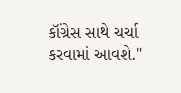કૉંગ્રેસ સાથે ચર્ચા કરવામાં આવશે."